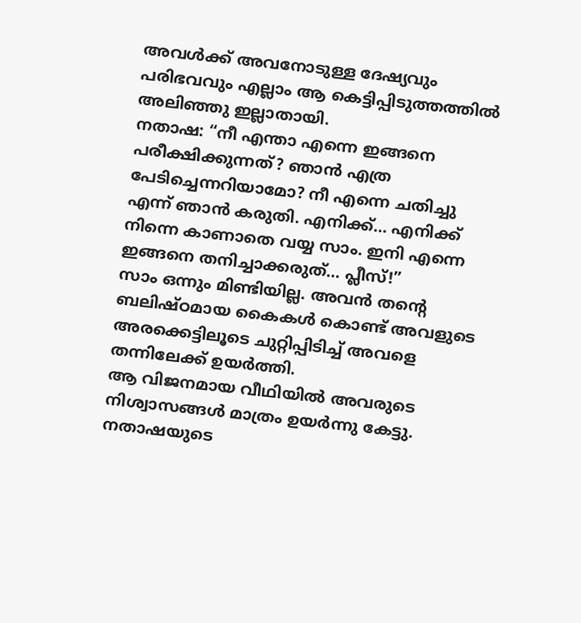അവൾക്ക് അവനോടുള്ള ദേഷ്യവും പരിഭവവും എല്ലാം ആ കെട്ടിപ്പിടുത്തത്തിൽ അലിഞ്ഞു ഇല്ലാതായി.
നതാഷ: “നീ എന്താ എന്നെ ഇങ്ങനെ പരീക്ഷിക്കുന്നത്? ഞാൻ എത്ര പേടിച്ചെന്നറിയാമോ? നീ എന്നെ ചതിച്ചു എന്ന് ഞാൻ കരുതി. എനിക്ക്… എനിക്ക് നിന്നെ കാണാതെ വയ്യ സാം. ഇനി എന്നെ ഇങ്ങനെ തനിച്ചാക്കരുത്… പ്ലീസ്!”
സാം ഒന്നും മിണ്ടിയില്ല. അവൻ തന്റെ ബലിഷ്ഠമായ കൈകൾ കൊണ്ട് അവളുടെ അരക്കെട്ടിലൂടെ ചുറ്റിപ്പിടിച്ച് അവളെ തന്നിലേക്ക് ഉയർത്തി.
ആ വിജനമായ വീഥിയിൽ അവരുടെ നിശ്വാസങ്ങൾ മാത്രം ഉയർന്നു കേട്ടു.
നതാഷയുടെ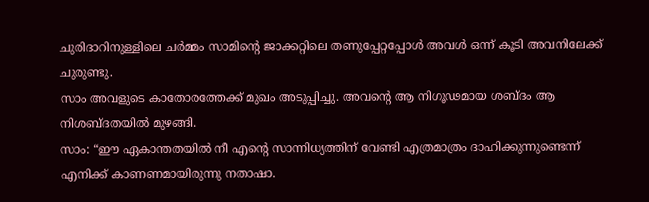ചുരിദാറിനുള്ളിലെ ചർമ്മം സാമിന്റെ ജാക്കറ്റിലെ തണുപ്പേറ്റപ്പോൾ അവൾ ഒന്ന് കൂടി അവനിലേക്ക് ചുരുണ്ടു.
സാം അവളുടെ കാതോരത്തേക്ക് മുഖം അടുപ്പിച്ചു. അവന്റെ ആ നിഗൂഢമായ ശബ്ദം ആ നിശബ്ദതയിൽ മുഴങ്ങി.
സാം: “ഈ ഏകാന്തതയിൽ നീ എന്റെ സാന്നിധ്യത്തിന് വേണ്ടി എത്രമാത്രം ദാഹിക്കുന്നുണ്ടെന്ന് എനിക്ക് കാണണമായിരുന്നു നതാഷാ.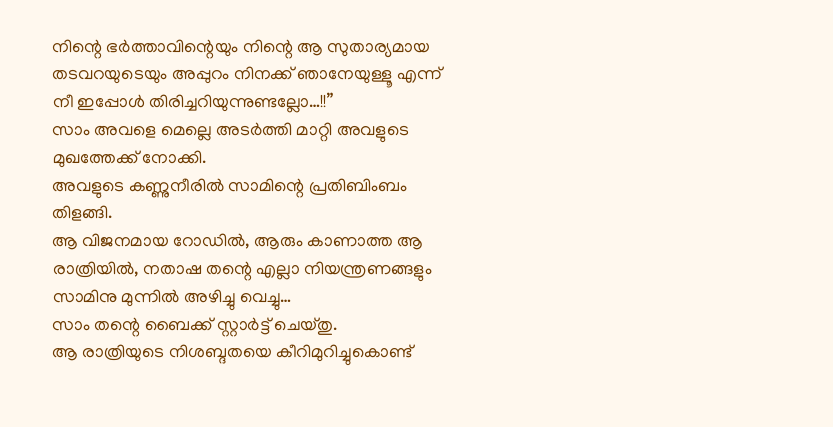നിന്റെ ഭർത്താവിന്റെയും നിന്റെ ആ സുതാര്യമായ തടവറയുടെയും അപ്പുറം നിനക്ക് ഞാനേയുള്ളൂ എന്ന് നീ ഇപ്പോൾ തിരിച്ചറിയുന്നുണ്ടല്ലോ…!!”
സാം അവളെ മെല്ലെ അടർത്തി മാറ്റി അവളുടെ മുഖത്തേക്ക് നോക്കി.
അവളുടെ കണ്ണുനീരിൽ സാമിന്റെ പ്രതിബിംബം തിളങ്ങി.
ആ വിജനമായ റോഡിൽ, ആരും കാണാത്ത ആ രാത്രിയിൽ, നതാഷ തന്റെ എല്ലാ നിയന്ത്രണങ്ങളും സാമിനു മുന്നിൽ അഴിച്ചു വെച്ചു…
സാം തന്റെ ബൈക്ക് സ്റ്റാർട്ട് ചെയ്തു.
ആ രാത്രിയുടെ നിശബ്ദതയെ കീറിമുറിച്ചുകൊണ്ട്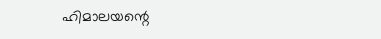ഹിമാലയന്റെ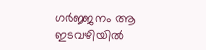ഗർജ്ജനം ആ ഇടവഴിയിൽ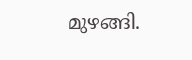മുഴങ്ങി.